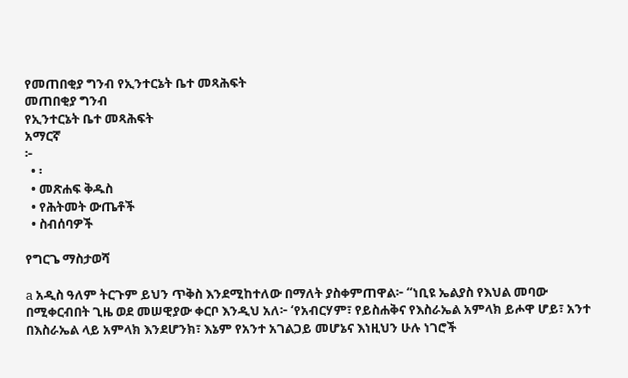የመጠበቂያ ግንብ የኢንተርኔት ቤተ መጻሕፍት
መጠበቂያ ግንብ
የኢንተርኔት ቤተ መጻሕፍት
አማርኛ
፦
  • ፡
  • መጽሐፍ ቅዱስ
  • የሕትመት ውጤቶች
  • ስብሰባዎች

የግርጌ ማስታወሻ

a አዲስ ዓለም ትርጉም ይህን ጥቅስ እንደሚከተለው በማለት ያስቀምጠዋል፦ “ነቢዩ ኤልያስ የእህል መባው በሚቀርብበት ጊዜ ወደ መሠዊያው ቀርቦ እንዲህ አለ፦ ‘የአብርሃም፣ የይስሐቅና የእስራኤል አምላክ ይሖዋ ሆይ፣ አንተ በእስራኤል ላይ አምላክ እንደሆንክ፣ እኔም የአንተ አገልጋይ መሆኔና እነዚህን ሁሉ ነገሮች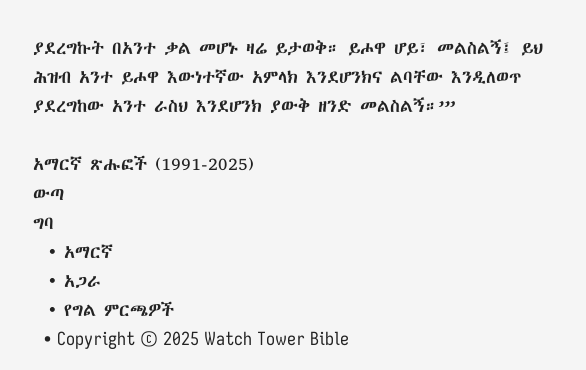ያደረግኩት በአንተ ቃል መሆኑ ዛሬ ይታወቅ። ይሖዋ ሆይ፣ መልስልኝ፤ ይህ ሕዝብ አንተ ይሖዋ እውነተኛው አምላክ እንደሆንክና ልባቸው እንዲለወጥ ያደረግከው አንተ ራስህ እንደሆንክ ያውቅ ዘንድ መልስልኝ።’”

አማርኛ ጽሑፎች (1991-2025)
ውጣ
ግባ
  • አማርኛ
  • አጋራ
  • የግል ምርጫዎች
  • Copyright © 2025 Watch Tower Bible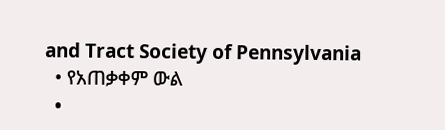and Tract Society of Pennsylvania
  • የአጠቃቀም ውል
  •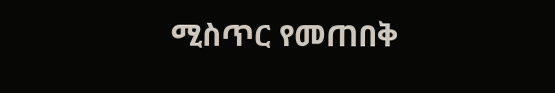ሚስጥር የመጠበቅ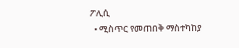ፖሊሲ
  • ሚስጥር የመጠበቅ ማስተካከያ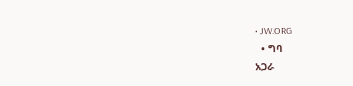• JW.ORG
  • ግባ
አጋራ